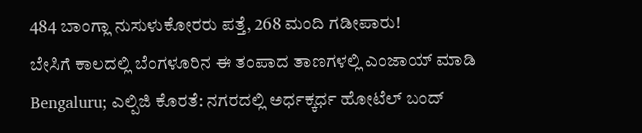484 ಬಾಂಗ್ಲಾ ನುಸುಳುಕೋರರು ಪತ್ತೆ, 268 ಮಂದಿ ಗಡೀಪಾರು!
ಬೇಸಿಗೆ ಕಾಲದಲ್ಲಿ ಬೆಂಗಳೂರಿನ ಈ ತಂಪಾದ ತಾಣಗಳಲ್ಲಿ ಎಂಜಾಯ್ ಮಾಡಿ
Bengaluru; ಎಲ್ಪಿಜಿ ಕೊರತೆ: ನಗರದಲ್ಲಿ ಅರ್ಧಕ್ಕರ್ಧ ಹೋಟೆಲ್ ಬಂದ್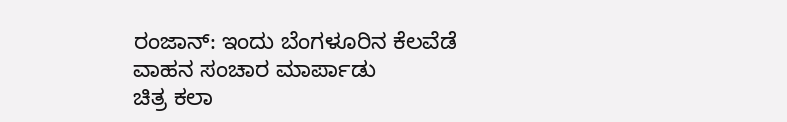ರಂಜಾನ್: ಇಂದು ಬೆಂಗಳೂರಿನ ಕೆಲವೆಡೆ ವಾಹನ ಸಂಚಾರ ಮಾರ್ಪಾಡು
ಚಿತ್ರ ಕಲಾ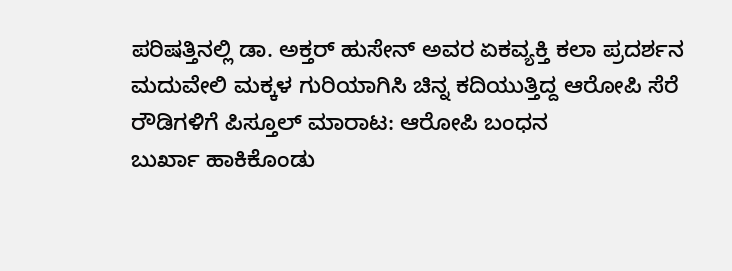ಪರಿಷತ್ತಿನಲ್ಲಿ ಡಾ. ಅಕ್ತರ್ ಹುಸೇನ್ ಅವರ ಏಕವ್ಯಕ್ತಿ ಕಲಾ ಪ್ರದರ್ಶನ
ಮದುವೇಲಿ ಮಕ್ಕಳ ಗುರಿಯಾಗಿಸಿ ಚಿನ್ನ ಕದಿಯುತ್ತಿದ್ದ ಆರೋಪಿ ಸೆರೆ
ರೌಡಿಗಳಿಗೆ ಪಿಸ್ತೂಲ್ ಮಾರಾಟ: ಆರೋಪಿ ಬಂಧನ
ಬುರ್ಖಾ ಹಾಕಿಕೊಂಡು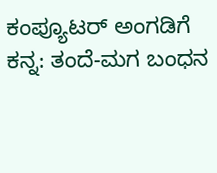ಕಂಪ್ಯೂಟರ್ ಅಂಗಡಿಗೆ ಕನ್ನ: ತಂದೆ-ಮಗ ಬಂಧನ